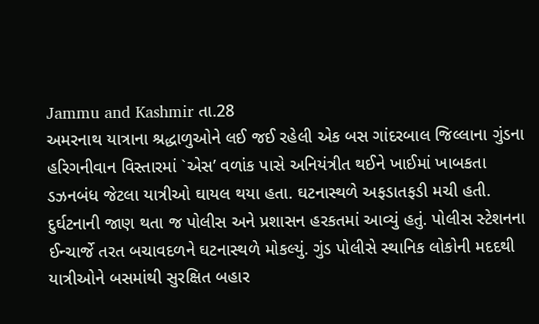Jammu and Kashmir તા.28
અમરનાથ યાત્રાના શ્રદ્ધાળુઓને લઈ જઈ રહેલી એક બસ ગાંદરબાલ જિલ્લાના ગુંડના હરિગનીવાન વિસ્તારમાં `એસ’ વળાંક પાસે અનિયંત્રીત થઈને ખાઈમાં ખાબકતા ડઝનબંધ જેટલા યાત્રીઓ ઘાયલ થયા હતા. ઘટનાસ્થળે અફડાતફડી મચી હતી.
દુર્ઘટનાની જાણ થતા જ પોલીસ અને પ્રશાસન હરકતમાં આવ્યું હતું. પોલીસ સ્ટેશનના ઈન્ચાર્જે તરત બચાવદળને ઘટનાસ્થળે મોકલ્યું. ગુંડ પોલીસે સ્થાનિક લોકોની મદદથી યાત્રીઓને બસમાંથી સુરક્ષિત બહાર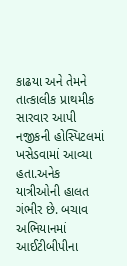કાઢયા અને તેમને તાત્કાલીક પ્રાથમીક સારવાર આપી નજીકની હોસ્પિટલમાં ખસેડવામાં આવ્યા હતા.અનેક યાત્રીઓની હાલત ગંભીર છે. બચાવ અભિયાનમાં આઈટીબીપીના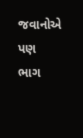જવાનોએ પણ ભાગ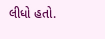લીધો હતો.